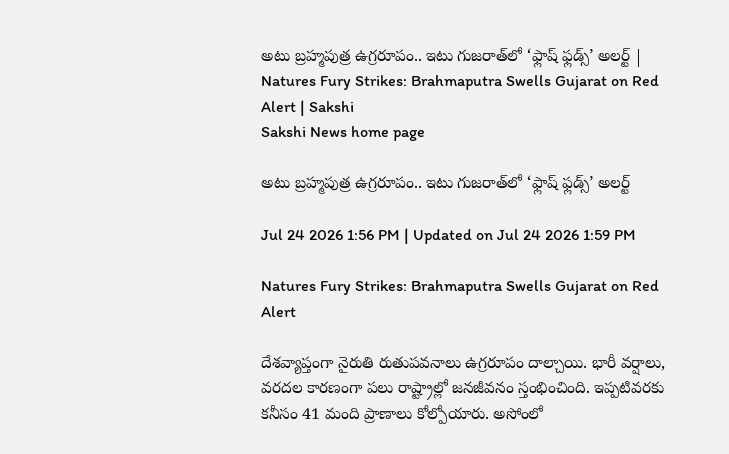అటు బ్రహ్మపుత్ర ఉగ్రరూపం.. ఇటు గుజరాత్‌లో ‘ఫ్లాష్‌ ఫ్లడ్స్‌’ అలర్ట్‌ | Natures Fury Strikes: Brahmaputra Swells Gujarat on Red Alert | Sakshi
Sakshi News home page

అటు బ్రహ్మపుత్ర ఉగ్రరూపం.. ఇటు గుజరాత్‌లో ‘ఫ్లాష్‌ ఫ్లడ్స్‌’ అలర్ట్‌

Jul 24 2026 1:56 PM | Updated on Jul 24 2026 1:59 PM

Natures Fury Strikes: Brahmaputra Swells Gujarat on Red Alert

దేశవ్యాప్తంగా నైరుతి రుతుపవనాలు ఉగ్రరూపం దాల్చాయి. భారీ వర్షాలు, వరదల కారణంగా పలు రాష్ట్రాల్లో జనజీవనం స్తంభించింది. ఇప్పటివరకు కనీసం 41 మంది ప్రాణాలు కోల్పోయారు. అసోంలో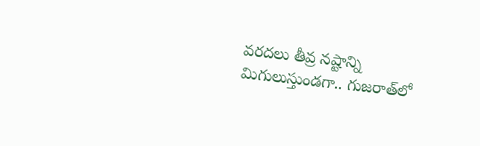వరదలు తీవ్ర నష్టాన్ని మిగులుస్తుండగా.. గుజరాత్‌లో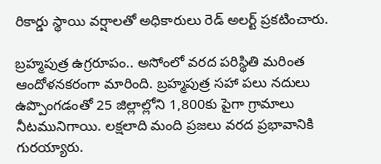రికార్డు స్థాయి వర్షాలతో అధికారులు రెడ్‌ అలర్ట్‌ ప్రకటించారు.

బ్రహ్మపుత్ర ఉగ్రరూపం.. అసోంలో వరద పరిస్థితి మరింత ఆందోళనకరంగా మారింది. బ్రహ్మపుత్ర సహా పలు నదులు ఉప్పొంగడంతో 25 జిల్లాల్లోని 1,800కు పైగా గ్రామాలు నీటమునిగాయి. లక్షలాది మంది ప్రజలు వరద ప్రభావానికి గురయ్యారు.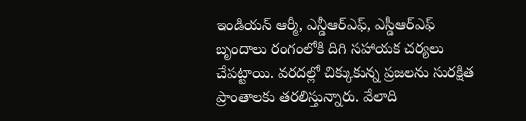ఇండియన్‌ ఆర్మీ, ఎన్డీఆర్‌ఎఫ్‌, ఎస్డీఆర్‌ఎఫ్‌ బృందాలు రంగంలోకి దిగి సహాయక చర్యలు చేపట్టాయి. వరదల్లో చిక్కుకున్న ప్రజలను సురక్షిత ప్రాంతాలకు తరలిస్తున్నారు. వేలాది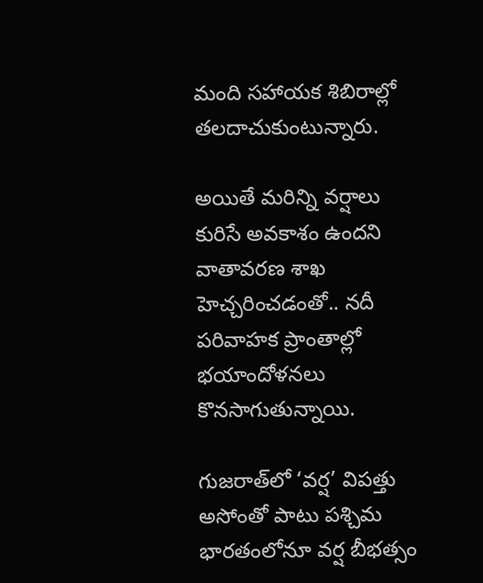మంది సహాయక శిబిరాల్లో తలదాచుకుంటున్నారు.

అయితే మరిన్ని వర్షాలు కురిసే అవకాశం ఉందని వాతావరణ శాఖ హెచ్చరించడంతో.. నదీ పరివాహక ప్రాంతాల్లో భయాందోళనలు కొనసాగుతున్నాయి.

గుజరాత్‌లో ‘వర్ష’ విపత్తు
అసోంతో పాటు పశ్చిమ భారతంలోనూ వర్ష బీభత్సం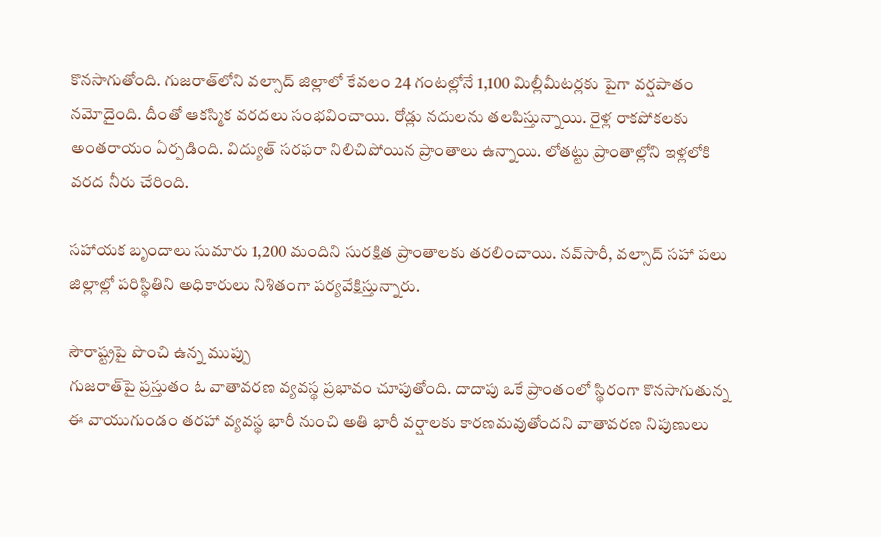కొనసాగుతోంది. గుజరాత్‌లోని వల్సాద్‌ జిల్లాలో కేవలం 24 గంటల్లోనే 1,100 మిల్లీమీటర్లకు పైగా వర్షపాతం నమోదైంది. దీంతో ఆకస్మిక వరదలు సంభవించాయి. రోడ్లు నదులను తలపిస్తున్నాయి. రైళ్ల రాకపోకలకు అంతరాయం ఏర్పడింది. విద్యుత్‌ సరఫరా నిలిచిపోయిన ప్రాంతాలు ఉన్నాయి. లోతట్టు ప్రాంతాల్లోని ఇళ్లలోకి వరద నీరు చేరింది.

సహాయక బృందాలు సుమారు 1,200 మందిని సురక్షిత ప్రాంతాలకు తరలించాయి. నవ్‌సారీ, వల్సాద్‌ సహా పలు జిల్లాల్లో పరిస్థితిని అధికారులు నిశితంగా పర్యవేక్షిస్తున్నారు.

సౌరాష్ట్రపై పొంచి ఉన్న ముప్పు
గుజరాత్‌పై ప్రస్తుతం ఓ వాతావరణ వ్యవస్థ ప్రభావం చూపుతోంది. దాదాపు ఒకే ప్రాంతంలో స్థిరంగా కొనసాగుతున్న ఈ వాయుగుండం తరహా వ్యవస్థ భారీ నుంచి అతి భారీ వర్షాలకు కారణమవుతోందని వాతావరణ నిపుణులు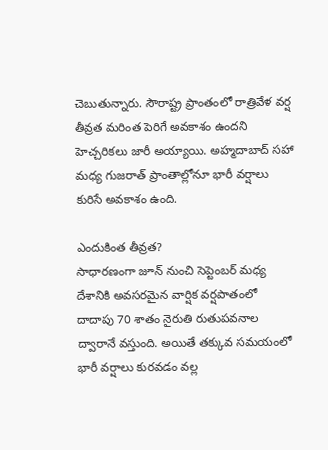చెబుతున్నారు. సౌరాష్ట్ర ప్రాంతంలో రాత్రివేళ వర్ష తీవ్రత మరింత పెరిగే అవకాశం ఉందని హెచ్చరికలు జారీ అయ్యాయి. అహ్మదాబాద్‌ సహా మధ్య గుజరాత్‌ ప్రాంతాల్లోనూ భారీ వర్షాలు కురిసే అవకాశం ఉంది.

ఎందుకింత తీవ్రత?
సాధారణంగా జూన్‌ నుంచి సెప్టెంబర్‌ మధ్య దేశానికి అవసరమైన వార్షిక వర్షపాతంలో దాదాపు 70 శాతం నైరుతి రుతుపవనాల ద్వారానే వస్తుంది. అయితే తక్కువ సమయంలో భారీ వర్షాలు కురవడం వల్ల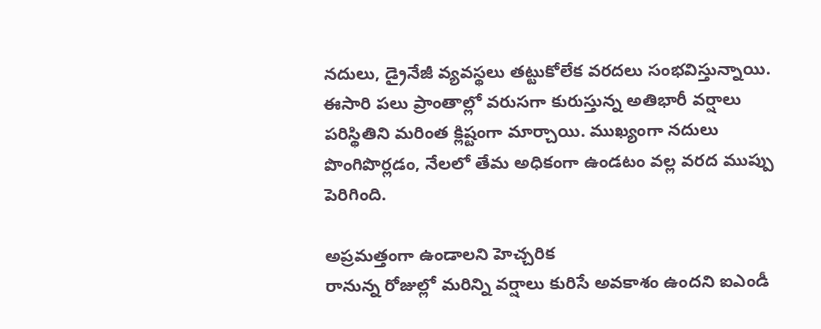నదులు, డ్రైనేజీ వ్యవస్థలు తట్టుకోలేక వరదలు సంభవిస్తున్నాయి. ఈసారి పలు ప్రాంతాల్లో వరుసగా కురుస్తున్న అతిభారీ వర్షాలు పరిస్థితిని మరింత క్లిష్టంగా మార్చాయి. ముఖ్యంగా నదులు పొంగిపొర్లడం, నేలలో తేమ అధికంగా ఉండటం వల్ల వరద ముప్పు పెరిగింది.

అప్రమత్తంగా ఉండాలని హెచ్చరిక
రానున్న రోజుల్లో మరిన్ని వర్షాలు కురిసే అవకాశం ఉందని ఐఎండీ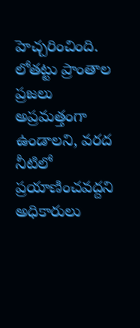హెచ్చరించింది. లోతట్టు ప్రాంతాల ప్రజలు అప్రమత్తంగా ఉండాలని, వరద నీటిలో ప్రయాణించవద్దని అధికారులు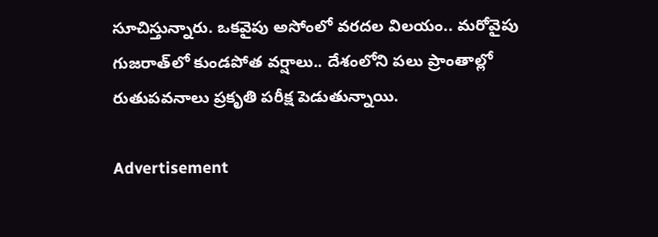సూచిస్తున్నారు. ఒకవైపు అసోంలో వరదల విలయం.. మరోవైపు గుజరాత్‌లో కుండపోత వర్షాలు.. దేశంలోని పలు ప్రాంతాల్లో రుతుపవనాలు ప్రకృతి పరీక్ష పెడుతున్నాయి.

Advertisement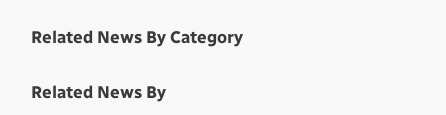Related News By Category

Related News By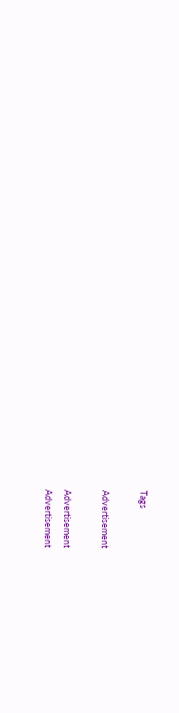Tags

Advertisement

Advertisement
Advertisement